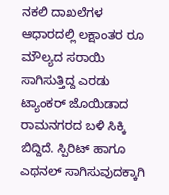ನಕಲಿ ದಾಖಲೆಗಳ ಆಧಾರದಲ್ಲಿ ಲಕ್ಷಾಂತರ ರೂ ಮೌಲ್ಯದ ಸರಾಯಿ ಸಾಗಿಸುತ್ತಿದ್ದ ಎರಡು ಟ್ಯಾಂಕರ್ ಜೊಯಿಡಾದ ರಾಮನಗರದ ಬಳಿ ಸಿಕ್ಕಿ ಬಿದ್ದಿದೆ. ಸ್ಪಿರಿಟ್ ಹಾಗೂ ಎಥನಲ್ ಸಾಗಿಸುವುದಕ್ಕಾಗಿ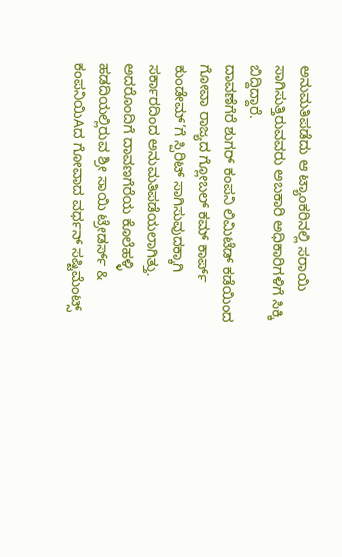ಅನುಮತಿಪಡೆದು ಆ ಟ್ಯಾಂಕರಿನಲ್ಲಿ ಸರಾಯಿ ಸಾಗಿಸುತ್ತಿರುವವರು ಅಬಕಾರಿ ಅಧಿಕಾರಿಗಳಿಗೆ ಸಿಕ್ಕಿ ಬಿದ್ದಿದ್ದಾರೆ.
ದಾವಣೆಗೆರೆ ಶುಗರ್ ಕಂಪನಿ ಲಿಮಿಟೆಡ್ ಕಡೆಯಿಂದ ಗೋವಾ ರಾಜ್ಯದ ಗ್ಲೋಬಲ್ ಕಮ್ ಕಾರ್ಪ್ ಕುಂಡೇಮ್’ಗೆ ಸ್ಪಿರಿಟ್ ಸಾಗಿಸುವುದಕ್ಕಾಗಿ ಸರ್ಕಾರದಿಂದ ಅನುಮತಿಪಡೆಯಲಾಗಿತ್ತು. ಅದರೊಂದಿಗೆ ದಾವಣಗೆರೆಯ ಕೊಲೆಹಳ್ಳಿ ಹಡದಿಯಲ್ಲಿರುವ ಶ್ರೀ ಸಾಯಿ ಟ್ರೇಡರ್ಸ್ & ಕಂಪನಿಯಿAದ ಗೋವಾದ ವರ್ಧನ್ ಸಷ್ಟಿಮೆಂಟ್ಸ್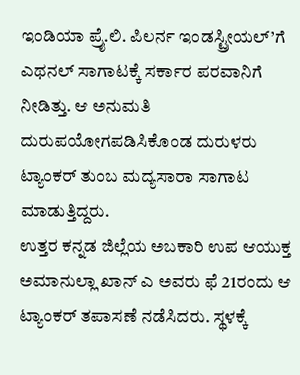ಇಂಡಿಯಾ ಪ್ರೈ.ಲಿ. ಪಿಲರ್ನ ಇಂಡಸ್ಟ್ರೀಯಲ್’ಗೆ ಎಥನಲ್ ಸಾಗಾಟಕ್ಕೆ ಸರ್ಕಾರ ಪರವಾನಿಗೆ ನೀಡಿತ್ತು. ಆ ಅನುಮತಿ ದುರುಪಯೋಗಪಡಿಸಿಕೊಂಡ ದುರುಳರು ಟ್ಯಾಂಕರ್ ತುಂಬ ಮದ್ಯಸಾರಾ ಸಾಗಾಟ ಮಾಡುತ್ತಿದ್ದರು.
ಉತ್ತರ ಕನ್ನಡ ಜಿಲ್ಲೆಯ ಅಬಕಾರಿ ಉಪ ಆಯುಕ್ತ ಅಮಾನುಲ್ಲಾ ಖಾನ್ ಎ ಅವರು ಫೆ 21ರಂದು ಆ ಟ್ಯಾಂಕರ್ ತಪಾಸಣೆ ನಡೆಸಿದರು. ಸ್ಥಳಕ್ಕೆ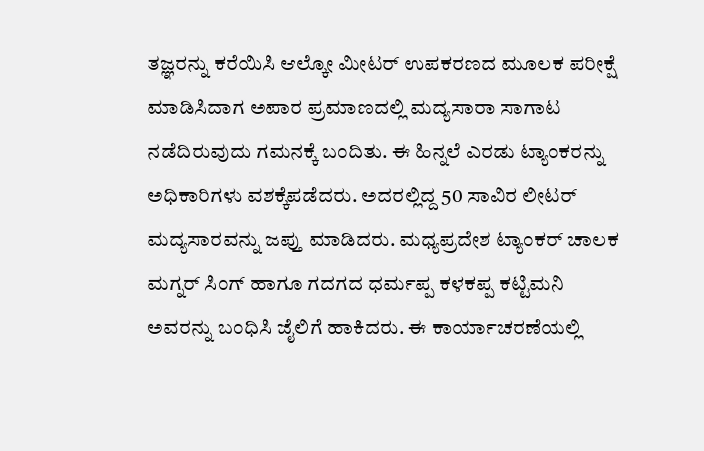ತಜ್ಞರನ್ನು ಕರೆಯಿಸಿ ಆಲ್ಕೋ ಮೀಟರ್ ಉಪಕರಣದ ಮೂಲಕ ಪರೀಕ್ಷೆ ಮಾಡಿಸಿದಾಗ ಅಪಾರ ಪ್ರಮಾಣದಲ್ಲಿ ಮದ್ಯಸಾರಾ ಸಾಗಾಟ ನಡೆದಿರುವುದು ಗಮನಕ್ಕೆ ಬಂದಿತು. ಈ ಹಿನ್ನಲೆ ಎರಡು ಟ್ಯಾಂಕರನ್ನು ಅಧಿಕಾರಿಗಳು ವಶಕ್ಕೆಪಡೆದರು. ಅದರಲ್ಲಿದ್ದ 50 ಸಾವಿರ ಲೀಟರ್ ಮದ್ಯಸಾರವನ್ನು ಜಪ್ತು ಮಾಡಿದರು. ಮಧ್ಯಪ್ರದೇಶ ಟ್ಯಾಂಕರ್ ಚಾಲಕ ಮಗ್ನರ್ ಸಿಂಗ್ ಹಾಗೂ ಗದಗದ ಧರ್ಮಪ್ಪ ಕಳಕಪ್ಪ ಕಟ್ಟಿಮನಿ ಅವರನ್ನು ಬಂಧಿಸಿ ಜೈಲಿಗೆ ಹಾಕಿದರು. ಈ ಕಾರ್ಯಾಚರಣೆಯಲ್ಲಿ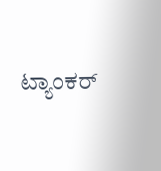ಟ್ಯಾಂಕರ್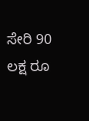ಸೇರಿ 90 ಲಕ್ಷ ರೂ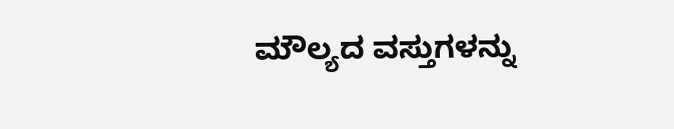ಮೌಲ್ಯದ ವಸ್ತುಗಳನ್ನು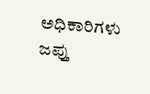ಅಧಿಕಾರಿಗಳು ಜಪ್ತು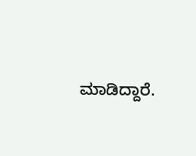ಮಾಡಿದ್ದಾರೆ.